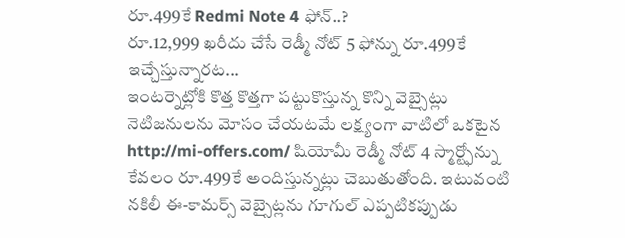రూ.499కే Redmi Note 4 ఫోన్..?
రూ.12,999 ఖరీదు చేసే రెడ్మీ నోట్ 5 ఫోన్ను రూ.499కే ఇచ్చేస్తున్నారట...
ఇంటర్నెట్లోకి కొత్త కొత్తగా పట్టుకొస్తున్న కొన్ని వెబ్సైట్లు నెటిజనులను మోసం చేయటమే లక్ష్యంగా వాటిలో ఒకటైన http://mi-offers.com/ షియోమీ రెడ్మీ నోట్ 4 స్మార్ట్ఫోన్ను కేవలం రూ.499కే అందిస్తున్నట్లు చెబుతుతోంది. ఇటువంటి నకిలీ ఈ-కామర్స్ వెబ్సైట్లను గూగుల్ ఎప్పటికప్పుడు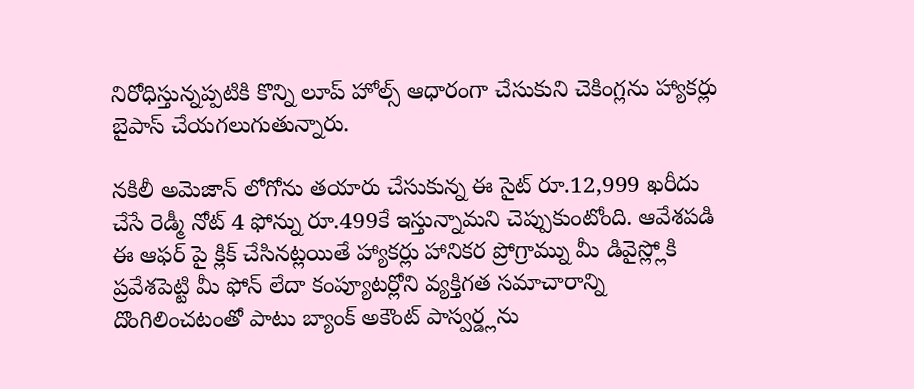నిరోధిస్తున్నప్పటికి కొన్ని లూప్ హోల్స్ ఆధారంగా చేసుకుని చెకింగ్లను హ్యాకర్లు బైపాస్ చేయగలుగుతున్నారు.

నకిలీ అమెజాన్ లోగోను తయారు చేసుకున్న ఈ సైట్ రూ.12,999 ఖరీదు చేసే రెడ్మీ నోట్ 4 ఫోన్ను రూ.499కే ఇస్తున్నామని చెప్పుకుంటోంది. ఆవేశపడి ఈ ఆఫర్ పై క్లిక్ చేసినట్లయితే హ్యాకర్లు హానికర ప్రోగ్రామ్ను మీ డివైస్ల్లోకి ప్రవేశపెట్టి మీ ఫోన్ లేదా కంప్యూటర్లోని వ్యక్తిగత సమాచారాన్ని దొంగిలించటంతో పాటు బ్యాంక్ అకౌంట్ పాస్వర్డ్లను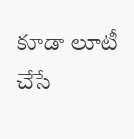కూడా లూటీ చేసే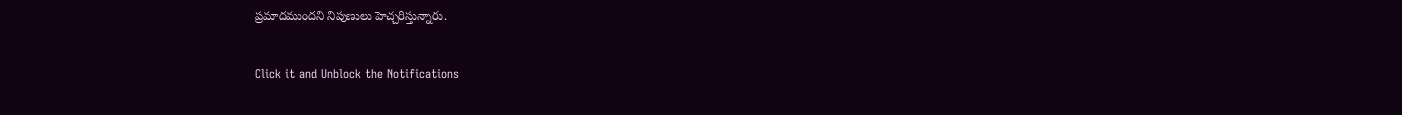ప్రమాదముందని నిపుణులు హెచ్చరిస్తున్నారు.


Click it and Unblock the Notifications